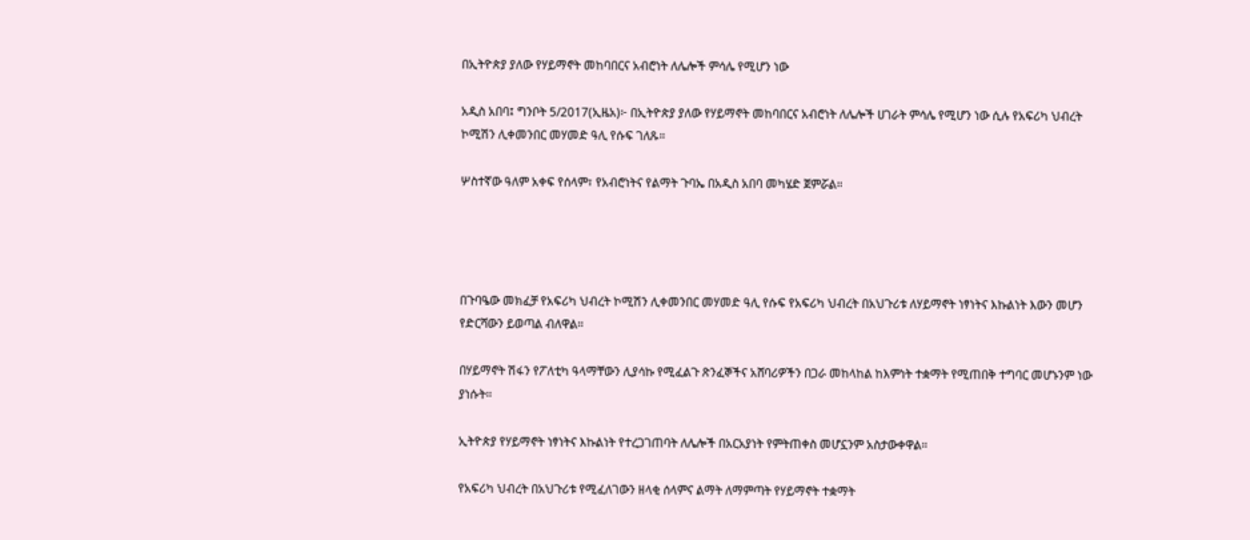በኢትዮጵያ ያለው የሃይማኖት መከባበርና አብሮነት ለሌሎች ምሳሌ የሚሆን ነው

አዲስ አበባ፤ ግንቦት 5/2017(ኢዜአ)፦ በኢትዮጵያ ያለው የሃይማኖት መከባበርና አብሮነት ለሌሎች ሀገራት ምሳሌ የሚሆን ነው ሲሉ የአፍሪካ ህብረት ኮሚሽን ሊቀመንበር መሃመድ ዓሊ የሱፍ ገለጹ።

ሦስተኛው ዓለም አቀፍ የሰላም፣ የአብሮነትና የልማት ጉባኤ በአዲስ አበባ መካሄድ ጀምሯል።




በጉባዔው መክፈቻ የአፍሪካ ህብረት ኮሚሽን ሊቀመንበር መሃመድ ዓሊ የሱፍ የአፍሪካ ህብረት በአህጉሪቱ ለሃይማኖት ነፃነትና እኩልነት እውን መሆን የድርሻውን ይወጣል ብለዋል።

በሃይማኖት ሽፋን የፖለቲካ ዓላማቸውን ሊያሳኩ የሚፈልጉ ጽንፈኞችና አሸባሪዎችን በጋራ መከላከል ከእምነት ተቋማት የሚጠበቅ ተግባር መሆኑንም ነው ያነሱት።

ኢትዮጵያ የሃይማኖት ነፃነትና እኩልነት የተረጋገጠባት ለሌሎች በአርአያነት የምትጠቀስ መሆኗንም አስታውቀዋል።

የአፍሪካ ህብረት በአህጉሪቱ የሚፈለገውን ዘላቂ ሰላምና ልማት ለማምጣት የሃይማኖት ተቋማት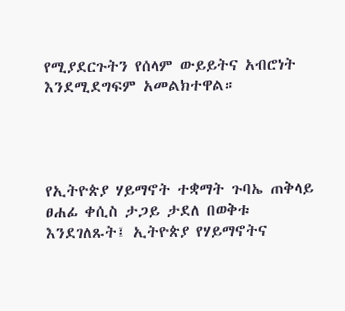የሚያደርጉትን የሰላም ውይይትና አብሮነት እንደሚደግፍም አመልክተዋል።




የኢትዮጵያ ሃይማኖት ተቋማት ጉባኤ ጠቅላይ ፀሐፊ ቀሲስ ታጋይ ታደለ በወቅቱ እንደገለጹት፤ ኢትዮጵያ የሃይማኖትና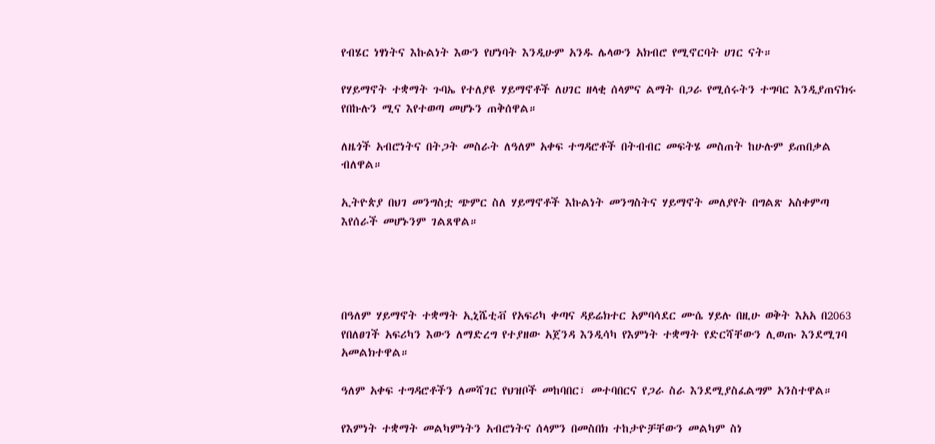የብሄር ነፃነትና እኩልነት እውን የሆነባት እንዲሁም አንዱ ሌላውን አክብሮ የሚኖርባት ሀገር ናት።

የሃይማኖት ተቋማት ጉባኤ የተለያዩ ሃይማኖቶች ለሀገር ዘላቂ ሰላምና ልማት በጋራ የሚሰሩትን ተግባር እንዲያጠናክሩ የበኩሉን ሚና እየተወጣ መሆኑን ጠቅሰዋል።

ለዜጎች አብሮነትና በትጋት መስራት ለዓለም አቀፍ ተግዳሮቶች በትብብር መፍትሄ መስጠት ከሁሉም ይጠበቃል ብለዋል።

ኢትዮጵያ በህገ መንግስቷ ጭምር ስለ ሃይማኖቶች እኩልነት መንግስትና ሃይማኖት መለያየት በግልጽ አስቀምጣ እየሰራች መሆኑንም ገልጸዋል።




በዓለም ሃይማኖት ተቋማት ኢኒሼቲቭ የአፍሪካ ቀጣና ዳይሬክተር አምባሳደር ሙሴ ሃይሉ በዚሁ ወቅት እአአ በ2063 የበለፀገች አፍሪካን እውን ለማድረግ የተያዘው አጀንዳ እንዲሳካ የእምነት ተቋማት የድርሻቸውን ሊወጡ እንደሚገባ አመልክተዋል።

ዓለም አቀፍ ተግዳሮቶችን ለመሻገር የህዝቦች መከባበር፣ መተባበርና የጋራ ስራ እንደሚያስፈልግም አንስተዋል።

የእምነት ተቋማት መልካምነትን አብሮነትና ሰላምን በመስበክ ተከታዮቻቸውን መልካም ስነ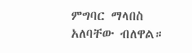ምግባር ማላበስ አለባቸው ብለዋል።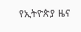የኢትዮጵያ ዜና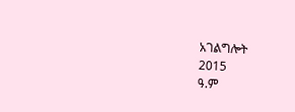አገልግሎት
2015
ዓ.ም